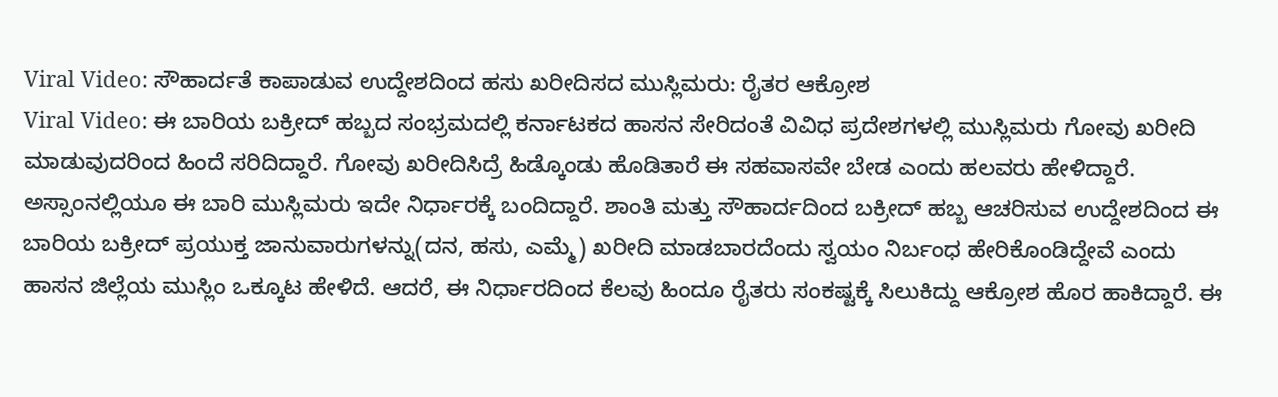Viral Video: ಸೌಹಾರ್ದತೆ ಕಾಪಾಡುವ ಉದ್ದೇಶದಿಂದ ಹಸು ಖರೀದಿಸದ ಮುಸ್ಲಿಮರು: ರೈತರ ಆಕ್ರೋಶ
Viral Video: ಈ ಬಾರಿಯ ಬಕ್ರೀದ್ ಹಬ್ಬದ ಸಂಭ್ರಮದಲ್ಲಿ ಕರ್ನಾಟಕದ ಹಾಸನ ಸೇರಿದಂತೆ ವಿವಿಧ ಪ್ರದೇಶಗಳಲ್ಲಿ ಮುಸ್ಲಿಮರು ಗೋವು ಖರೀದಿ ಮಾಡುವುದರಿಂದ ಹಿಂದೆ ಸರಿದಿದ್ದಾರೆ. ಗೋವು ಖರೀದಿಸಿದ್ರೆ ಹಿಡ್ಕೊಂಡು ಹೊಡಿತಾರೆ ಈ ಸಹವಾಸವೇ ಬೇಡ ಎಂದು ಹಲವರು ಹೇಳಿದ್ದಾರೆ. ಅಸ್ಸಾಂನಲ್ಲಿಯೂ ಈ ಬಾರಿ ಮುಸ್ಲಿಮರು ಇದೇ ನಿರ್ಧಾರಕ್ಕೆ ಬಂದಿದ್ದಾರೆ. ಶಾಂತಿ ಮತ್ತು ಸೌಹಾರ್ದದಿಂದ ಬಕ್ರೀದ್ ಹಬ್ಬ ಆಚರಿಸುವ ಉದ್ದೇಶದಿಂದ ಈ ಬಾರಿಯ ಬಕ್ರೀದ್ ಪ್ರಯುಕ್ತ ಜಾನುವಾರುಗಳನ್ನು(ದನ, ಹಸು, ಎಮ್ಮೆ) ಖರೀದಿ ಮಾಡಬಾರದೆಂದು ಸ್ವಯಂ ನಿರ್ಬಂಧ ಹೇರಿಕೊಂಡಿದ್ದೇವೆ ಎಂದು ಹಾಸನ ಜಿಲ್ಲೆಯ ಮುಸ್ಲಿಂ ಒಕ್ಕೂಟ ಹೇಳಿದೆ. ಆದರೆ, ಈ ನಿರ್ಧಾರದಿಂದ ಕೆಲವು ಹಿಂದೂ ರೈತರು ಸಂಕಷ್ಟಕ್ಕೆ ಸಿಲುಕಿದ್ದು ಆಕ್ರೋಶ ಹೊರ ಹಾಕಿದ್ದಾರೆ. ಈ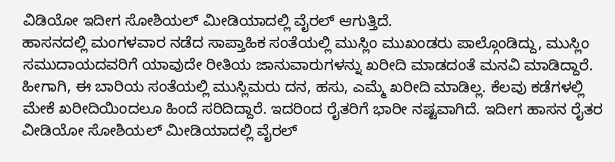ವಿಡಿಯೋ ಇದೀಗ ಸೋಶಿಯಲ್ ಮೀಡಿಯಾದಲ್ಲಿ ವೈರಲ್ ಆಗುತ್ತಿದೆ.
ಹಾಸನದಲ್ಲಿ ಮಂಗಳವಾರ ನಡೆದ ಸಾಪ್ತಾಹಿಕ ಸಂತೆಯಲ್ಲಿ ಮುಸ್ಲಿಂ ಮುಖಂಡರು ಪಾಲ್ಗೊಂಡಿದ್ದು, ಮುಸ್ಲಿಂ ಸಮುದಾಯದವರಿಗೆ ಯಾವುದೇ ರೀತಿಯ ಜಾನುವಾರುಗಳನ್ನು ಖರೀದಿ ಮಾಡದಂತೆ ಮನವಿ ಮಾಡಿದ್ದಾರೆ. ಹೀಗಾಗಿ, ಈ ಬಾರಿಯ ಸಂತೆಯಲ್ಲಿ ಮುಸ್ಲಿಮರು ದನ, ಹಸು, ಎಮ್ಮೆ ಖರೀದಿ ಮಾಡಿಲ್ಲ. ಕೆಲವು ಕಡೆಗಳಲ್ಲಿ ಮೇಕೆ ಖರೀದಿಯಿಂದಲೂ ಹಿಂದೆ ಸರಿದಿದ್ದಾರೆ. ಇದರಿಂದ ರೈತರಿಗೆ ಭಾರೀ ನಷ್ಟವಾಗಿದೆ. ಇದೀಗ ಹಾಸನ ರೈತರ ವೀಡಿಯೋ ಸೋಶಿಯಲ್ ಮೀಡಿಯಾದಲ್ಲಿ ವೈರಲ್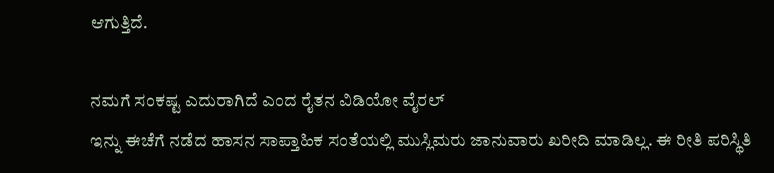ಆಗುತ್ತಿದೆ.

ನಮಗೆ ಸಂಕಷ್ಟ ಎದುರಾಗಿದೆ ಎಂದ ರೈತನ ವಿಡಿಯೋ ವೈರಲ್
ಇನ್ನು ಈಚೆಗೆ ನಡೆದ ಹಾಸನ ಸಾಪ್ತಾಹಿಕ ಸಂತೆಯಲ್ಲಿ ಮುಸ್ಲಿಮರು ಜಾನುವಾರು ಖರೀದಿ ಮಾಡಿಲ್ಲ. ಈ ರೀತಿ ಪರಿಸ್ಥಿತಿ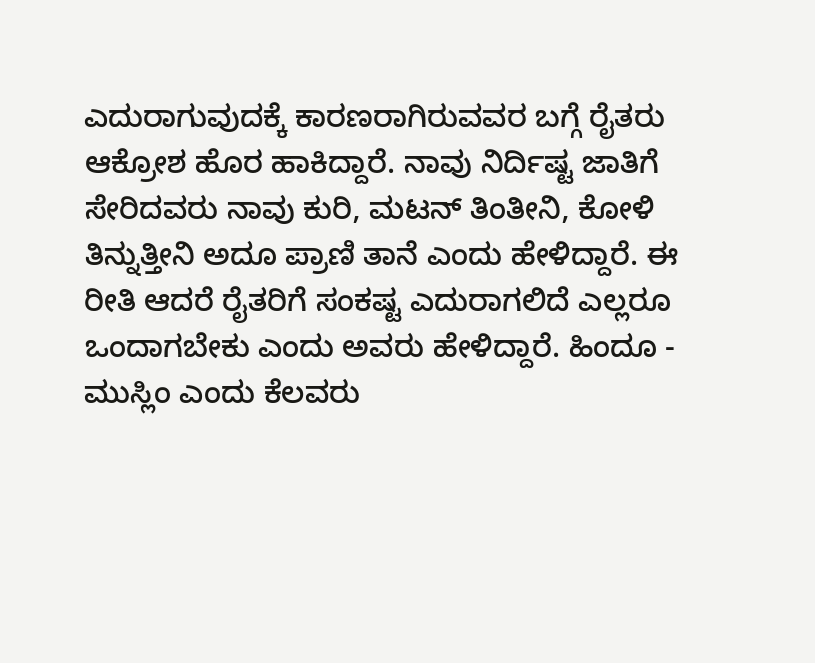ಎದುರಾಗುವುದಕ್ಕೆ ಕಾರಣರಾಗಿರುವವರ ಬಗ್ಗೆ ರೈತರು ಆಕ್ರೋಶ ಹೊರ ಹಾಕಿದ್ದಾರೆ. ನಾವು ನಿರ್ದಿಷ್ಟ ಜಾತಿಗೆ ಸೇರಿದವರು ನಾವು ಕುರಿ, ಮಟನ್ ತಿಂತೀನಿ, ಕೋಳಿ ತಿನ್ನುತ್ತೀನಿ ಅದೂ ಪ್ರಾಣಿ ತಾನೆ ಎಂದು ಹೇಳಿದ್ದಾರೆ. ಈ ರೀತಿ ಆದರೆ ರೈತರಿಗೆ ಸಂಕಷ್ಟ ಎದುರಾಗಲಿದೆ ಎಲ್ಲರೂ ಒಂದಾಗಬೇಕು ಎಂದು ಅವರು ಹೇಳಿದ್ದಾರೆ. ಹಿಂದೂ - ಮುಸ್ಲಿಂ ಎಂದು ಕೆಲವರು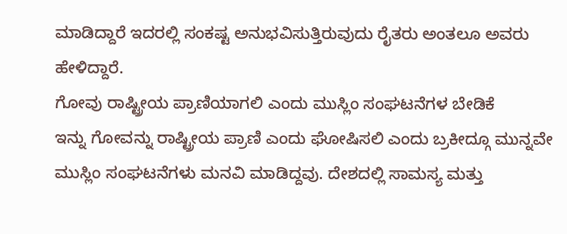ಮಾಡಿದ್ದಾರೆ ಇದರಲ್ಲಿ ಸಂಕಷ್ಟ ಅನುಭವಿಸುತ್ತಿರುವುದು ರೈತರು ಅಂತಲೂ ಅವರು ಹೇಳಿದ್ದಾರೆ.
ಗೋವು ರಾಷ್ಟ್ರೀಯ ಪ್ರಾಣಿಯಾಗಲಿ ಎಂದು ಮುಸ್ಲಿಂ ಸಂಘಟನೆಗಳ ಬೇಡಿಕೆ
ಇನ್ನು ಗೋವನ್ನು ರಾಷ್ಟ್ರೀಯ ಪ್ರಾಣಿ ಎಂದು ಘೋಷಿಸಲಿ ಎಂದು ಬ್ರಕೀದ್ಗೂ ಮುನ್ನವೇ ಮುಸ್ಲಿಂ ಸಂಘಟನೆಗಳು ಮನವಿ ಮಾಡಿದ್ದವು. ದೇಶದಲ್ಲಿ ಸಾಮಸ್ಯ ಮತ್ತು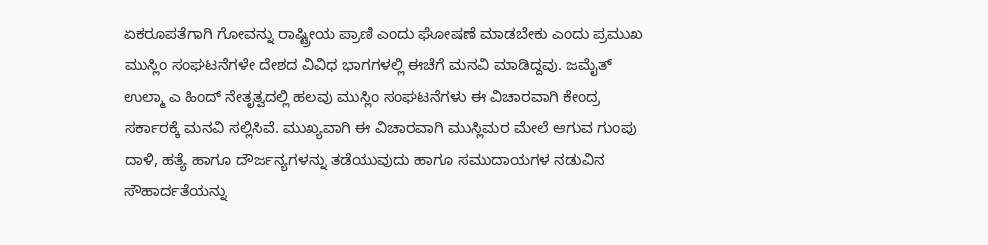ಏಕರೂಪತೆಗಾಗಿ ಗೋವನ್ನು ರಾಷ್ಟ್ರೀಯ ಪ್ರಾಣಿ ಎಂದು ಘೋಷಣೆ ಮಾಡಬೇಕು ಎಂದು ಪ್ರಮುಖ ಮುಸ್ಲಿಂ ಸಂಘಟನೆಗಳೇ ದೇಶದ ವಿವಿಧ ಭಾಗಗಳಲ್ಲಿ ಈಚೆಗೆ ಮನವಿ ಮಾಡಿದ್ದವು. ಜಮೈತ್ ಉಲ್ಮಾ ಎ ಹಿಂದ್ ನೇತೃತ್ವದಲ್ಲಿ ಹಲವು ಮುಸ್ಲಿಂ ಸಂಘಟನೆಗಳು ಈ ವಿಚಾರವಾಗಿ ಕೇಂದ್ರ ಸರ್ಕಾರಕ್ಕೆ ಮನವಿ ಸಲ್ಲಿಸಿವೆ. ಮುಖ್ಯವಾಗಿ ಈ ವಿಚಾರವಾಗಿ ಮುಸ್ಲಿಮರ ಮೇಲೆ ಆಗುವ ಗುಂಪು ದಾಳಿ, ಹತ್ಯೆ ಹಾಗೂ ದೌರ್ಜನ್ಯಗಳನ್ನು ತಡೆಯುವುದು ಹಾಗೂ ಸಮುದಾಯಗಳ ನಡುವಿನ ಸೌಹಾರ್ದತೆಯನ್ನು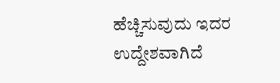ಹೆಚ್ಚಿಸುವುದು ಇದರ ಉದ್ದೇಶವಾಗಿದೆ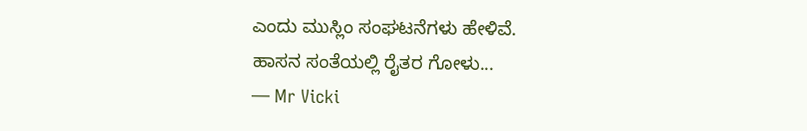ಎಂದು ಮುಸ್ಲಿಂ ಸಂಘಟನೆಗಳು ಹೇಳಿವೆ.
ಹಾಸನ ಸಂತೆಯಲ್ಲಿ ರೈತರ ಗೋಳು...
— Mr Vicki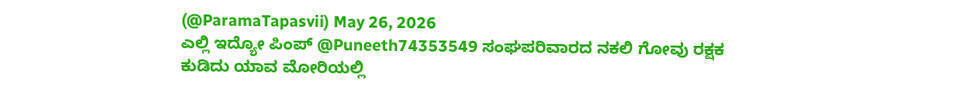(@ParamaTapasvii) May 26, 2026
ಎಲ್ಲಿ ಇದ್ಯೋ ಪಿಂಪ್ @Puneeth74353549 ಸಂಘಪರಿವಾರದ ನಕಲಿ ಗೋವು ರಕ್ಷಕ ಕುಡಿದು ಯಾವ ಮೋರಿಯಲ್ಲಿ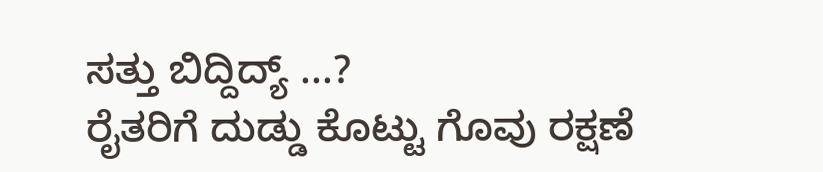ಸತ್ತು ಬಿದ್ದಿದ್ಯ್ ...?
ರೈತರಿಗೆ ದುಡ್ಡು ಕೊಟ್ಟು ಗೊವು ರಕ್ಷಣೆ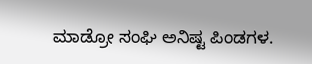ಮಾಡ್ರೋ ಸಂಘಿ ಅನಿಷ್ಟ ಪಿಂಡಗಳ.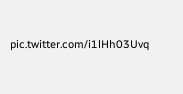pic.twitter.com/i1lHh03Uvq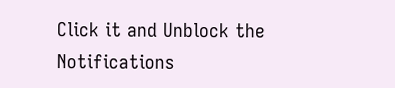Click it and Unblock the Notifications